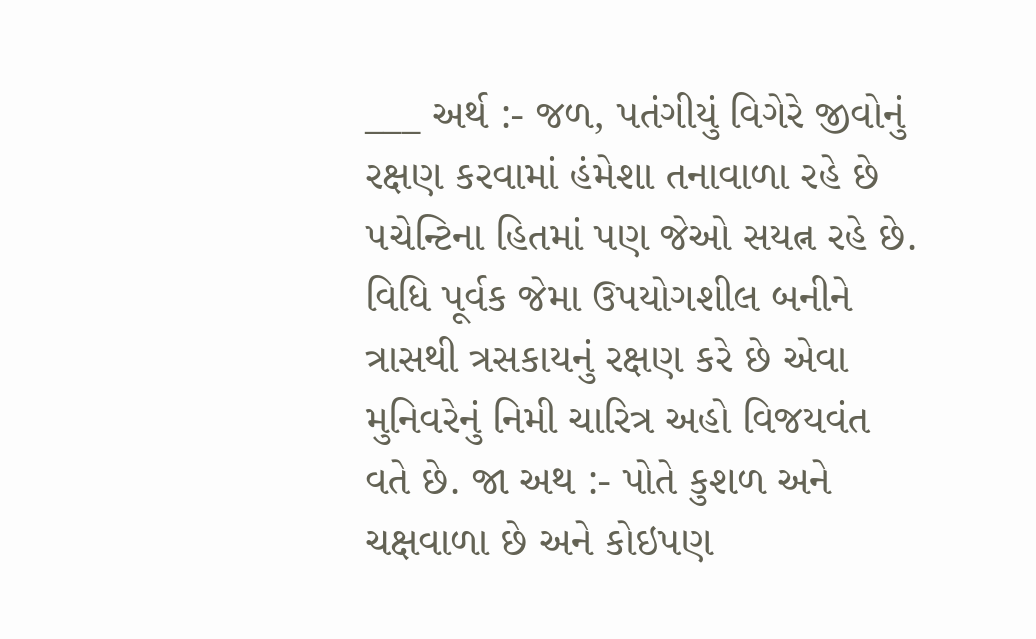___ અર્થ :- જળ, પતંગીયું વિગેરે જીવોનું રક્ષણ કરવામાં હંમેશા તનાવાળા રહે છે ૫ચેન્ટિના હિતમાં પણ જેઓ સયત્ન રહે છે. વિધિ પૂર્વક જેમા ઉપયોગશીલ બનીને ત્રાસથી ત્રસકાયનું રક્ષણ કરે છે એવા મુનિવરેનું નિમી ચારિત્ર અહો વિજયવંત વતે છે. જા અથ :- પોતે કુશળ અને ચક્ષવાળા છે અને કોઇપણ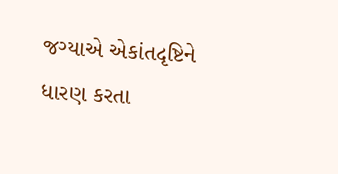જગ્યાએ એકાંતદૃષ્ટિને ધારણ કરતા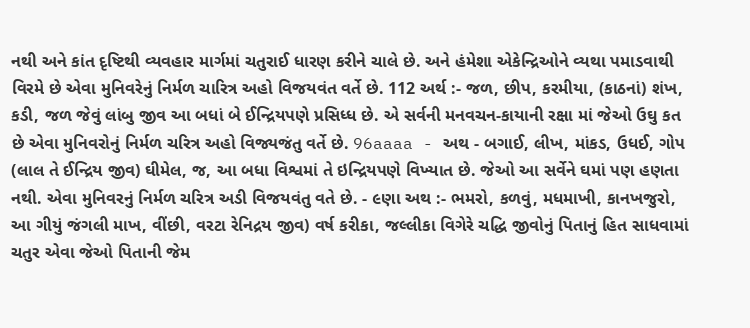નથી અને કાંત દૃષ્ટિથી વ્યવહાર માર્ગમાં ચતુરાઈ ધારણ કરીને ચાલે છે. અને હંમેશા એકેન્દ્રિઓને વ્યથા પમાડવાથી વિરમે છે એવા મુનિવરેનું નિર્મળ ચારિત્ર અહો વિજયવંત વર્તે છે. 112 અર્થ :- જળ, છીપ, કરમીયા, (કાઠનાં) શંખ, કડી, જળ જેવું લાંબુ જીવ આ બધાં બે ઈન્દ્રિયપણે પ્રસિધ્ધ છે. એ સર્વની મનવચન-કાયાની રક્ષા માં જેઓ ઉઘુ કત છે એવા મુનિવરોનું નિર્મળ ચરિત્ર અહો વિજ્યજંતુ વર્તે છે. 96aaaa - અથ - બગાઈ, લીખ, માંકડ, ઉધઈ, ગોપ (લાલ તે ઈન્દ્રિય જીવ) ઘીમેલ, જ, આ બધા વિશ્વમાં તે ઇન્દ્રિયપણે વિખ્યાત છે. જેઓ આ સર્વેને ઘમાં પણ હણતા નથી. એવા મુનિવરનું નિર્મળ ચરિત્ર અડી વિજયવંતુ વતે છે. - ૯ણા અથ :- ભમરો, કળવું, મધમાખી, કાનખજુરો, આ ગીયું જંગલી માખ, વીંછી, વરટા રેનિદ્રય જીવ) વર્ષ કરીકા, જલ્લીકા વિગેરે ચદ્ધિ જીવોનું પિતાનું હિત સાધવામાં ચતુર એવા જેઓ પિતાની જેમ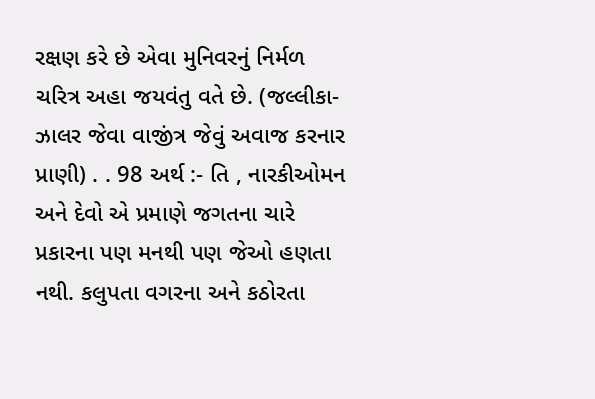રક્ષણ કરે છે એવા મુનિવરનું નિર્મળ ચરિત્ર અહા જયવંતુ વતે છે. (જલ્લીકા-ઝાલર જેવા વાજીંત્ર જેવું અવાજ કરનાર પ્રાણી) . . 98 અર્થ :- તિ , નારકીઓમન અને દેવો એ પ્રમાણે જગતના ચારે પ્રકારના પણ મનથી પણ જેઓ હણતા નથી. કલુપતા વગરના અને કઠોરતા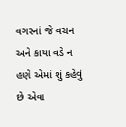વગરનાં જે વચન અને કાયા વડે ન હણે એમાં શું કહેવું છે એવા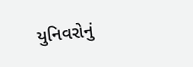યુનિવરોનું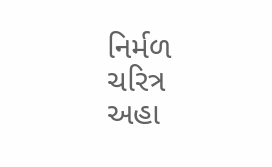નિર્મળ ચરિત્ર અહા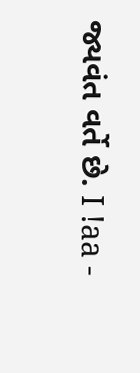જ્યવંત વર્તે છે. I !aa -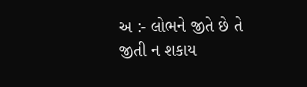અ :- લોભને જીતે છે તે જીતી ન શકાય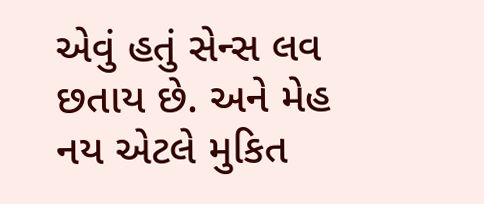એવું હતું સેન્સ લવ છતાય છે. અને મેહ નય એટલે મુકિત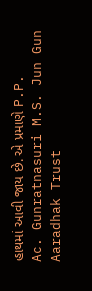હાથમાં આવી જાય છે. એ પ્રમાણે P.P. Ac. Gunratnasuri M.S. Jun Gun Aaradhak Trust